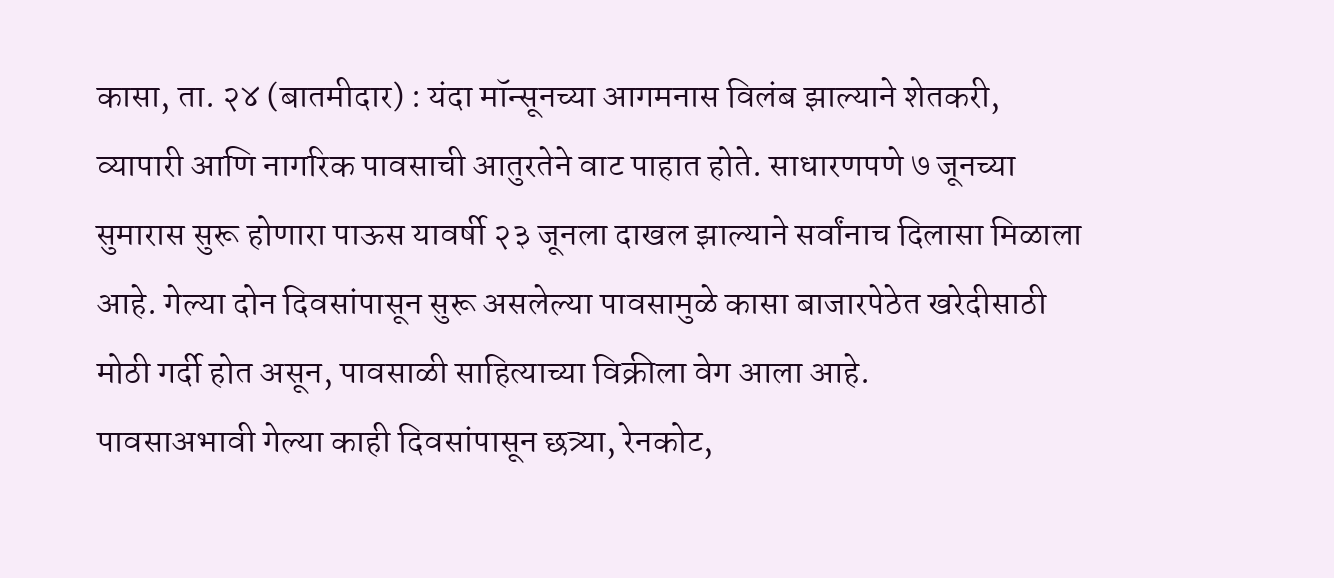कासा, ता. २४ (बातमीदार) : यंदा मॉन्सूनच्या आगमनास विलंब झाल्याने शेतकरी, व्यापारी आणि नागरिक पावसाची आतुरतेने वाट पाहात होते. साधारणपणे ७ जूनच्या सुमारास सुरू होणारा पाऊस यावर्षी २३ जूनला दाखल झाल्याने सर्वांनाच दिलासा मिळाला आहे. गेल्या दोन दिवसांपासून सुरू असलेल्या पावसामुळे कासा बाजारपेठेत खरेदीसाठी मोठी गर्दी होत असून, पावसाळी साहित्याच्या विक्रीला वेग आला आहे.
पावसाअभावी गेल्या काही दिवसांपासून छत्र्या, रेनकोट,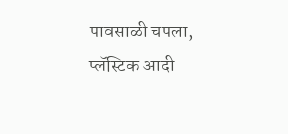पावसाळी चपला, प्लॅस्टिक आदी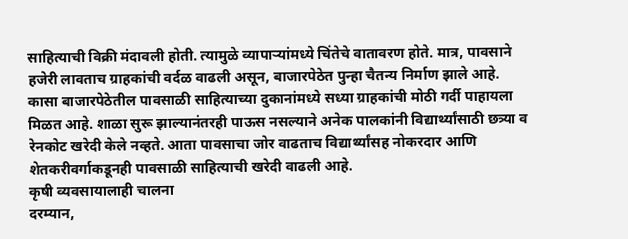साहित्याची विक्री मंदावली होती. त्यामुळे व्यापाऱ्यांमध्ये चिंतेचे वातावरण होते. मात्र, पावसाने हजेरी लावताच ग्राहकांची वर्दळ वाढली असून, बाजारपेठेत पुन्हा चैतन्य निर्माण झाले आहे.
कासा बाजारपेठेतील पावसाळी साहित्याच्या दुकानांमध्ये सध्या ग्राहकांची मोठी गर्दी पाहायला मिळत आहे. शाळा सुरू झाल्यानंतरही पाऊस नसल्याने अनेक पालकांनी विद्यार्थ्यांसाठी छत्र्या व रेनकोट खरेदी केले नव्हते. आता पावसाचा जोर वाढताच विद्यार्थ्यांसह नोकरदार आणि शेतकरीवर्गाकडूनही पावसाळी साहित्याची खरेदी वाढली आहे.
कृषी व्यवसायालाही चालना
दरम्यान,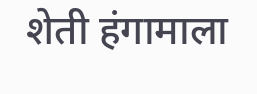शेती हंगामाला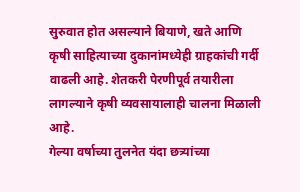सुरुवात होत असल्याने बियाणे, खते आणि कृषी साहित्याच्या दुकानांमध्येही ग्राहकांची गर्दी वाढली आहे. शेतकरी पेरणीपूर्व तयारीला लागल्याने कृषी व्यवसायालाही चालना मिळाली आहे.
गेल्या वर्षाच्या तुलनेत यंदा छत्र्यांच्या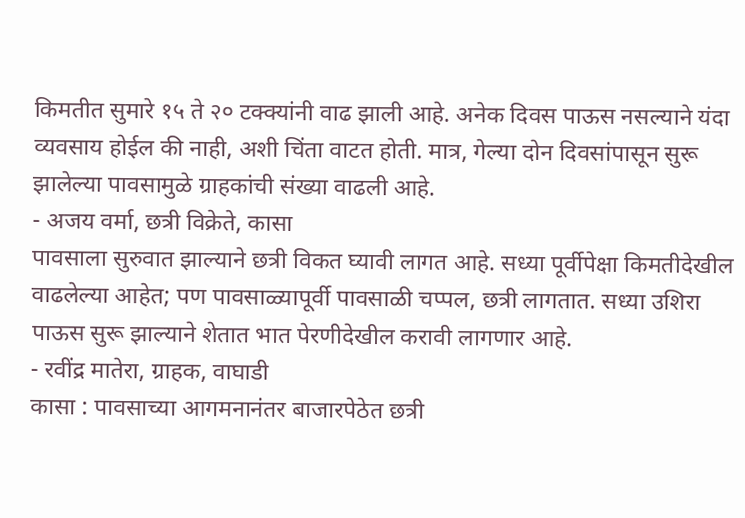किमतीत सुमारे १५ ते २० टक्क्यांनी वाढ झाली आहे. अनेक दिवस पाऊस नसल्याने यंदा व्यवसाय होईल की नाही, अशी चिंता वाटत होती. मात्र, गेल्या दोन दिवसांपासून सुरू झालेल्या पावसामुळे ग्राहकांची संख्या वाढली आहे.
- अजय वर्मा, छत्री विक्रेते, कासा
पावसाला सुरुवात झाल्याने छत्री विकत घ्यावी लागत आहे. सध्या पूर्वीपेक्षा किमतीदेखील वाढलेल्या आहेत; पण पावसाळ्यापूर्वी पावसाळी चप्पल, छत्री लागतात. सध्या उशिरा पाऊस सुरू झाल्याने शेतात भात पेरणीदेखील करावी लागणार आहे.
- रवींद्र मातेरा, ग्राहक, वाघाडी
कासा : पावसाच्या आगमनानंतर बाजारपेठेत छत्री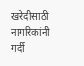खरेदीसाठी नागरिकांनी गर्दी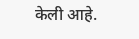केली आहे.